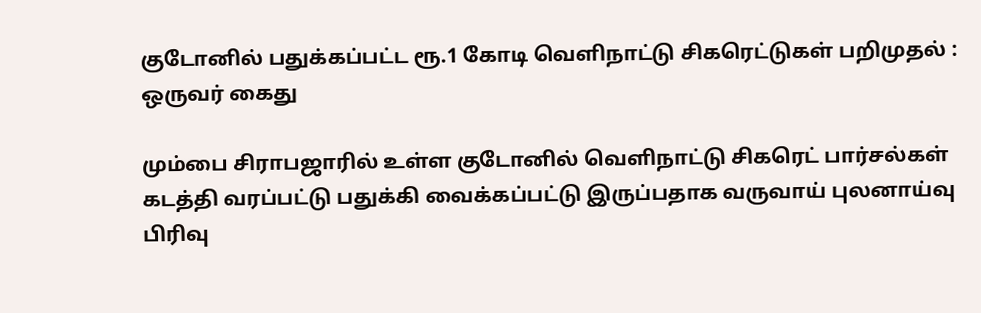குடோனில் பதுக்கப்பட்ட ரூ.1 கோடி வெளிநாட்டு சிகரெட்டுகள் பறிமுதல் : ஒருவர் கைது

மும்பை சிராபஜாரில் உள்ள குடோனில் வெளிநாட்டு சிகரெட் பார்சல்கள் கடத்தி வரப்பட்டு பதுக்கி வைக்கப்பட்டு இருப்பதாக வருவாய் புலனாய்வு பிரிவு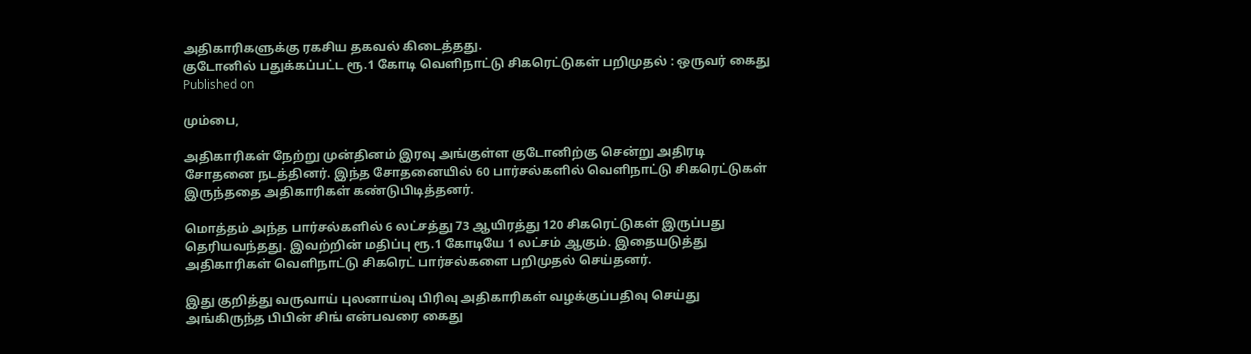அதிகாரிகளுக்கு ரகசிய தகவல் கிடைத்தது.
குடோனில் பதுக்கப்பட்ட ரூ.1 கோடி வெளிநாட்டு சிகரெட்டுகள் பறிமுதல் : ஒருவர் கைது
Published on

மும்பை,

அதிகாரிகள் நேற்று முன்தினம் இரவு அங்குள்ள குடோனிற்கு சென்று அதிரடி சோதனை நடத்தினர். இந்த சோதனையில் 60 பார்சல்களில் வெளிநாட்டு சிகரெட்டுகள் இருந்ததை அதிகாரிகள் கண்டுபிடித்தனர்.

மொத்தம் அந்த பார்சல்களில் 6 லட்சத்து 73 ஆயிரத்து 120 சிகரெட்டுகள் இருப்பது தெரியவந்தது. இவற்றின் மதிப்பு ரூ.1 கோடியே 1 லட்சம் ஆகும். இதையடுத்து அதிகாரிகள் வெளிநாட்டு சிகரெட் பார்சல்களை பறிமுதல் செய்தனர்.

இது குறித்து வருவாய் புலனாய்வு பிரிவு அதிகாரிகள் வழக்குப்பதிவு செய்து அங்கிருந்த பிபின் சிங் என்பவரை கைது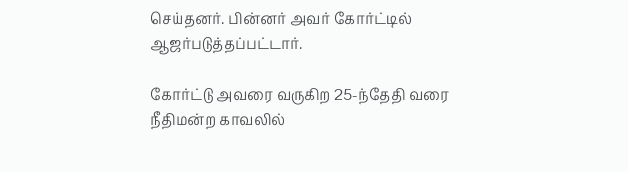செய்தனர். பின்னர் அவர் கோர்ட்டில் ஆஜர்படுத்தப்பட்டார்.

கோர்ட்டு அவரை வருகிற 25-ந்தேதி வரை நீதிமன்ற காவலில்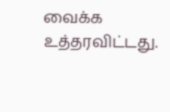வைக்க உத்தரவிட்டது.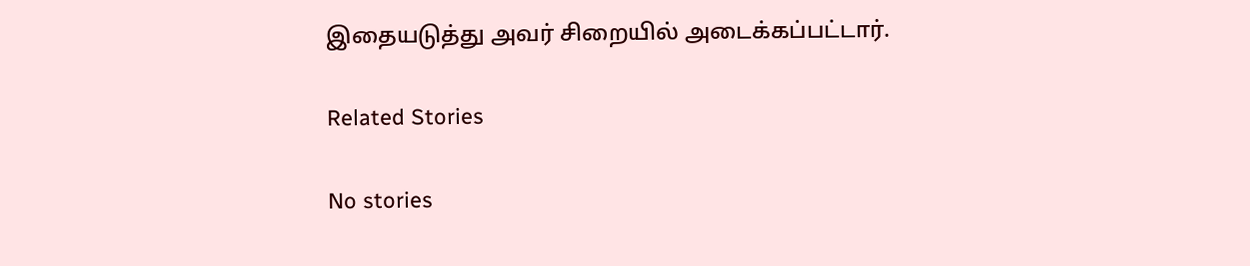இதையடுத்து அவர் சிறையில் அடைக்கப்பட்டார்.

Related Stories

No stories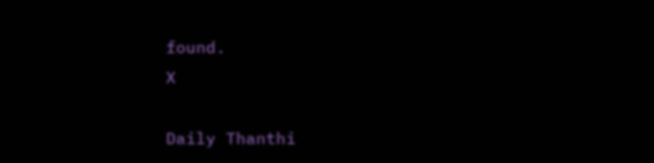found.
X

Daily Thanthi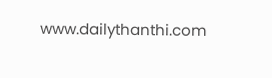www.dailythanthi.com